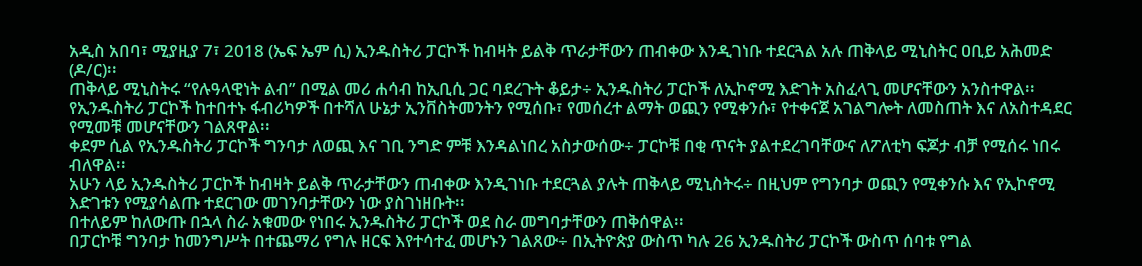አዲስ አበባ፣ ሚያዚያ 7፣ 2018 (ኤፍ ኤም ሲ) ኢንዱስትሪ ፓርኮች ከብዛት ይልቅ ጥራታቸውን ጠብቀው እንዲገነቡ ተደርጓል አሉ ጠቅላይ ሚኒስትር ዐቢይ አሕመድ (ዶ/ር)፡፡
ጠቅላይ ሚኒስትሩ “የሉዓላዊነት ልብ” በሚል መሪ ሐሳብ ከኢቢሲ ጋር ባደረጉት ቆይታ÷ ኢንዱስትሪ ፓርኮች ለኢኮኖሚ እድገት አስፈላጊ መሆናቸውን አንስተዋል፡፡
የኢንዱስትሪ ፓርኮች ከተበተኑ ፋብሪካዎች በተሻለ ሁኔታ ኢንቨስትመንትን የሚሰቡ፣ የመሰረተ ልማት ወጪን የሚቀንሱ፣ የተቀናጀ አገልግሎት ለመስጠት እና ለአስተዳደር የሚመቹ መሆናቸውን ገልጸዋል፡፡
ቀደም ሲል የኢንዱስትሪ ፓርኮች ግንባታ ለወጪ እና ገቢ ንግድ ምቹ እንዳልነበረ አስታውሰው÷ ፓርኮቹ በቂ ጥናት ያልተደረገባቸውና ለፖለቲካ ፍጆታ ብቻ የሚሰሩ ነበሩ ብለዋል፡፡
አሁን ላይ ኢንዱስትሪ ፓርኮች ከብዛት ይልቅ ጥራታቸውን ጠብቀው እንዲገነቡ ተደርጓል ያሉት ጠቅላይ ሚኒስትሩ÷ በዚህም የግንባታ ወጪን የሚቀንሱ እና የኢኮኖሚ እድገቱን የሚያሳልጡ ተደርገው መገንባታቸውን ነው ያስገነዘቡት፡፡
በተለይም ከለውጡ በኋላ ስራ አቁመው የነበሩ ኢንዱስትሪ ፓርኮች ወደ ስራ መግባታቸውን ጠቅሰዋል፡፡
በፓርኮቹ ግንባታ ከመንግሥት በተጨማሪ የግሉ ዘርፍ እየተሳተፈ መሆኑን ገልጸው÷ በኢትዮጵያ ውስጥ ካሉ 26 ኢንዱስትሪ ፓርኮች ውስጥ ሰባቱ የግል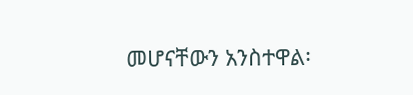መሆናቸውን አንስተዋል፡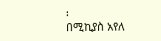፡
በሚኪያስ አየለ